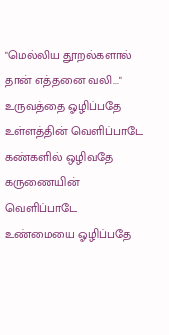"மெல்லிய தூறல்களால் தான் எத்தனை வலி..."
உருவத்தை ஓழிப்பதே
உள்ளத்தின் வெளிப்பாடே
கண்களில் ஒழிவதே
கருணையின் வெளிப்பாடே
உண்மையை ஓழிப்பதே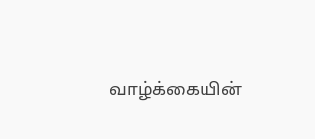வாழ்க்கையின்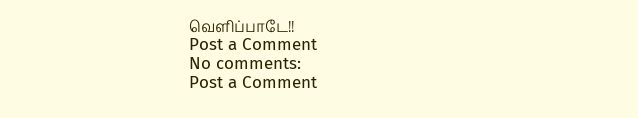வெளிப்பாடே!!
Post a Comment
No comments:
Post a Comment